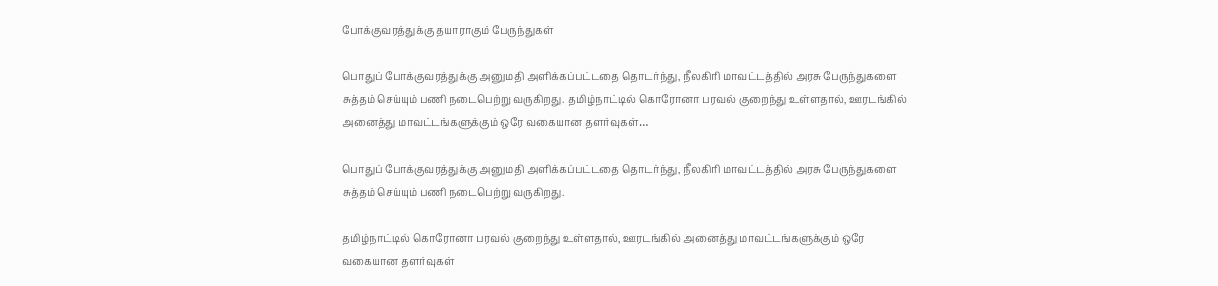போக்குவரத்துக்கு தயாராகும் பேருந்துகள்

பொதுப் போக்குவரத்துக்கு அனுமதி அளிக்கப்பட்டதை தொடர்ந்து, நீலகிரி மாவட்டத்தில் அரசு பேருந்துகளை சுத்தம் செய்யும் பணி நடைபெற்று வருகிறது. தமிழ்நாட்டில் கொரோனா பரவல் குறைந்து உள்ளதால், ஊரடங்கில் அனைத்து மாவட்டங்களுக்கும் ஒரே வகையான தளர்வுகள்…

பொதுப் போக்குவரத்துக்கு அனுமதி அளிக்கப்பட்டதை தொடர்ந்து, நீலகிரி மாவட்டத்தில் அரசு பேருந்துகளை சுத்தம் செய்யும் பணி நடைபெற்று வருகிறது.

தமிழ்நாட்டில் கொரோனா பரவல் குறைந்து உள்ளதால், ஊரடங்கில் அனைத்து மாவட்டங்களுக்கும் ஒரே வகையான தளர்வுகள்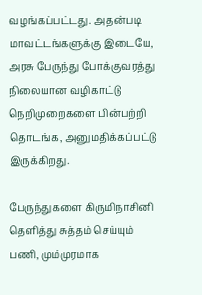வழங்கப்பட்டது. அதன்படி மாவட்டங்களுக்கு இடையே, அரசு பேருந்து போக்குவரத்து நிலையான வழிகாட்டு நெறிமுறைகளை பின்பற்றி தொடங்க, அனுமதிக்கப்பட்டு இருக்கிறது.

பேருந்துகளை கிருமிநாசினி தெளித்து சுத்தம் செய்யும் பணி, மும்முரமாக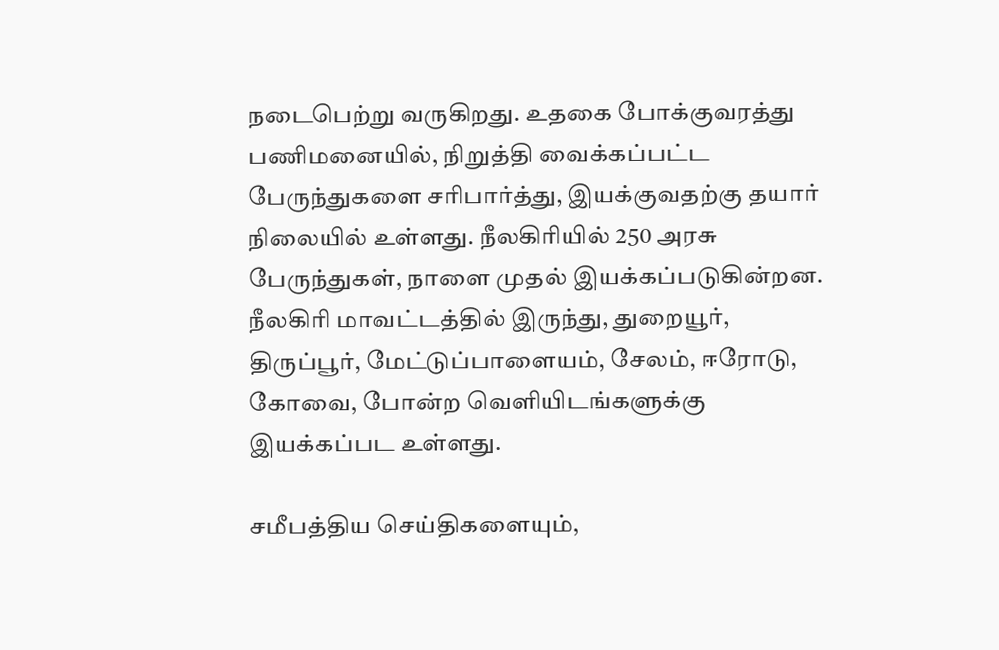நடைபெற்று வருகிறது. உதகை போக்குவரத்து பணிமனையில், நிறுத்தி வைக்கப்பட்ட பேருந்துகளை சரிபார்த்து, இயக்குவதற்கு தயார் நிலையில் உள்ளது. நீலகிரியில் 250 அரசு பேருந்துகள், நாளை முதல் இயக்கப்படுகின்றன. நீலகிரி மாவட்டத்தில் இருந்து, துறையூர், திருப்பூர், மேட்டுப்பாளையம், சேலம், ஈரோடு, கோவை, போன்ற வெளியிடங்களுக்கு இயக்கப்பட உள்ளது.

சமீபத்திய செய்திகளையும்,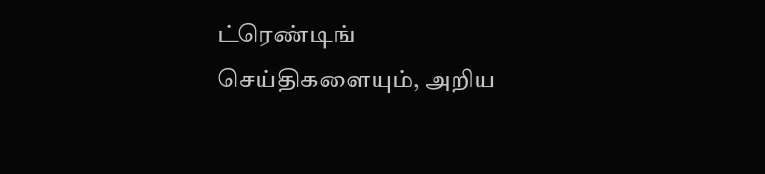ட்ரெண்டிங் செய்திகளையும், அறிய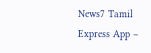News7 Tamil Express App –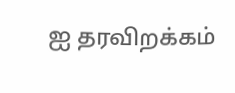ஐ தரவிறக்கம்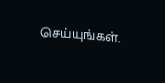செய்யுங்கள்.